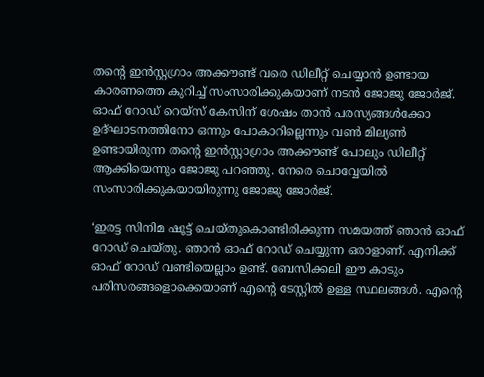തന്റെ ഇന്‍സ്റ്റഗ്രാം അക്കൗണ്ട് വരെ ഡിലീറ്റ് ചെയ്യാന്‍ ഉണ്ടായ കാരണത്തെ കുറിച്ച് സംസാരിക്കുകയാണ് നടന്‍ ജോജു ജോര്‍ജ്. ഓഫ് റോഡ് റെയ്‌സ് കേസിന് ശേഷം താന്‍ പരസ്യങ്ങള്‍ക്കോ ഉദ്ഘാടനത്തിനോ ഒന്നും പോകാറില്ലെന്നും വണ്‍ മില്യണ്‍ ഉണ്ടായിരുന്ന തന്റെ ഇന്‍സ്റ്റാഗ്രാം അക്കൗണ്ട് പോലും ഡിലീറ്റ് ആക്കിയെന്നും ജോജു പറഞ്ഞു. നേരെ ചൊവ്വേയില്‍ സംസാരിക്കുകയായിരുന്നു ജോജു ജോര്‍ജ്.

‘ഇരട്ട സിനിമ ഷൂട്ട് ചെയ്തുകൊണ്ടിരിക്കുന്ന സമയത്ത് ഞാന്‍ ഓഫ് റോഡ് ചെയ്തു. ഞാന്‍ ഓഫ് റോഡ് ചെയ്യുന്ന ഒരാളാണ്. എനിക്ക് ഓഫ് റോഡ് വണ്ടിയെല്ലാം ഉണ്ട്. ബേസിക്കലി ഈ കാടും പരിസരങ്ങളൊക്കെയാണ് എന്റെ ടേസ്റ്റില്‍ ഉള്ള സ്ഥലങ്ങള്‍. എന്റെ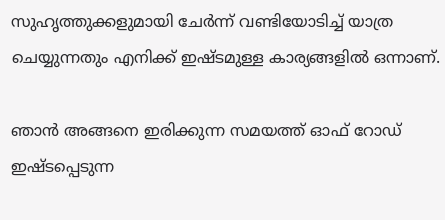സുഹൃത്തുക്കളുമായി ചേര്‍ന്ന് വണ്ടിയോടിച്ച് യാത്ര ചെയ്യുന്നതും എനിക്ക് ഇഷ്ടമുള്ള കാര്യങ്ങളില്‍ ഒന്നാണ്.

ഞാന്‍ അങ്ങനെ ഇരിക്കുന്ന സമയത്ത് ഓഫ് റോഡ് ഇഷ്ടപ്പെടുന്ന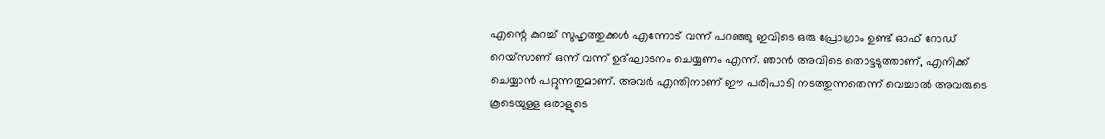എന്റെ കുറച്ച് സുഹൃത്തുക്കള്‍ എന്നോട് വന്ന് പറഞ്ഞു ഇവിടെ ഒരു പ്രോഗ്രാം ഉണ്ട് ഓഫ് റോഡ് റെയ്സാണ് ഒന്ന് വന്ന് ഉദ്ഘാടനം ചെയ്യണം എന്ന്. ഞാന്‍ അവിടെ തൊട്ടടുത്താണ്, എനിക്ക് ചെയ്യാന്‍ പറ്റുന്നതുമാണ്. അവര്‍ എന്തിനാണ് ഈ പരിപാടി നടത്തുന്നതെന്ന് വെച്ചാല്‍ അവരുടെ കൂടെയുള്ള ഒരാളുടെ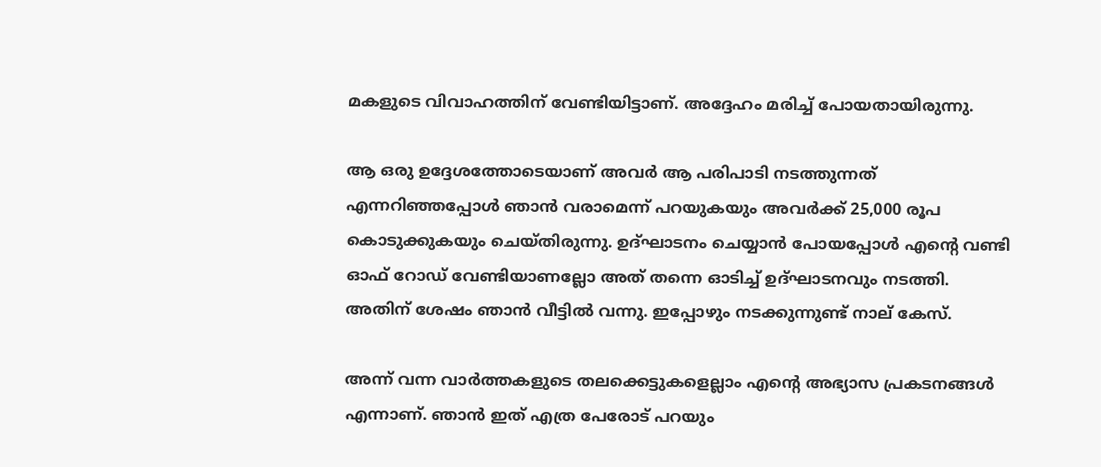മകളുടെ വിവാഹത്തിന് വേണ്ടിയിട്ടാണ്. അദ്ദേഹം മരിച്ച് പോയതായിരുന്നു.

ആ ഒരു ഉദ്ദേശത്തോടെയാണ് അവര്‍ ആ പരിപാടി നടത്തുന്നത് എന്നറിഞ്ഞപ്പോള്‍ ഞാന്‍ വരാമെന്ന് പറയുകയും അവര്‍ക്ക് 25,000 രൂപ കൊടുക്കുകയും ചെയ്തിരുന്നു. ഉദ്ഘാടനം ചെയ്യാന്‍ പോയപ്പോള്‍ എന്റെ വണ്ടി ഓഫ് റോഡ് വേണ്ടിയാണല്ലോ അത് തന്നെ ഓടിച്ച് ഉദ്ഘാടനവും നടത്തി. അതിന് ശേഷം ഞാന്‍ വീട്ടില്‍ വന്നു. ഇപ്പോഴും നടക്കുന്നുണ്ട് നാല് കേസ്.

അന്ന് വന്ന വാര്‍ത്തകളുടെ തലക്കെട്ടുകളെല്ലാം എന്റെ അഭ്യാസ പ്രകടനങ്ങള്‍ എന്നാണ്. ഞാന്‍ ഇത് എത്ര പേരോട് പറയും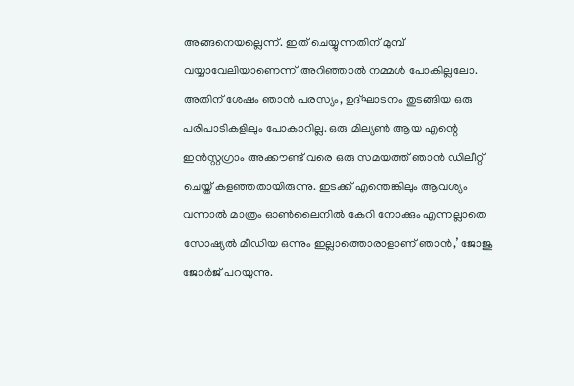അങ്ങനെയല്ലെന്ന്. ഇത് ചെയ്യുന്നതിന് മുമ്പ് വയ്യാവേലിയാണെന്ന് അറിഞ്ഞാല്‍ നമ്മള്‍ പോകില്ലലോ. അതിന് ശേഷം ഞാന്‍ പരസ്യം, ഉദ്ഘാടനം തുടങ്ങിയ ഒരു പരിപാടികളിലും പോകാറില്ല. ഒരു മില്യണ്‍ ആയ എന്റെ ഇന്‍സ്റ്റഗ്രാം അക്കൗണ്ട് വരെ ഒരു സമയത്ത് ഞാന്‍ ഡിലീറ്റ് ചെയ്ത് കളഞ്ഞതായിരുന്നു. ഇടക്ക് എന്തെങ്കിലും ആവശ്യം വന്നാല്‍ മാത്രം ഓണ്‍ലൈനില്‍ കേറി നോക്കും എന്നല്ലാതെ സോഷ്യല്‍ മീഡിയ ഒന്നും ഇല്ലാത്തൊരാളാണ് ഞാന്‍,’ ജോജു ജോര്‍ജ് പറയുന്നു.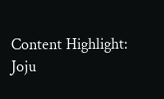Content Highlight: Joju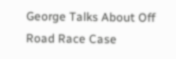George Talks About Off Road Race Case